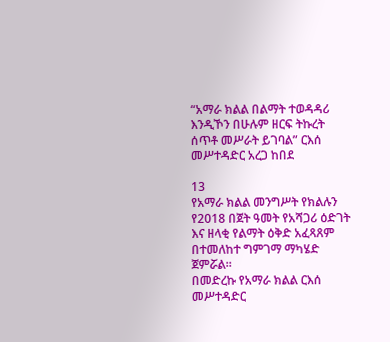“አማራ ክልል በልማት ተወዳዳሪ እንዲኾን በሁሉም ዘርፍ ትኩረት ሰጥቶ መሥራት ይገባል” ርእሰ መሥተዳድር አረጋ ከበደ

13
የአማራ ክልል መንግሥት የክልሉን የ2018 በጀት ዓመት የአሻጋሪ ዕድገት እና ዘላቂ የልማት ዕቅድ አፈጻጸም በተመለከተ ግምገማ ማካሄድ ጀምሯል።
በመድረኩ የአማራ ክልል ርእሰ መሥተዳድር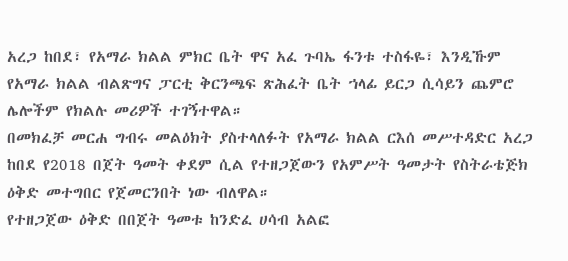አረጋ ከበደ፣ የአማራ ክልል ምክር ቤት ዋና አፈ ጉባኤ ፋንቱ ተስፋዬ፣ እንዲኹም የአማራ ክልል ብልጽግና ፓርቲ ቅርንጫፍ ጽሕፈት ቤት ኀላፊ ይርጋ ሲሳይን ጨምሮ ሌሎችም የክልሉ መሪዎች ተገኝተዋል።
በመክፈቻ መርሐ ግብሩ መልዕክት ያስተላለፉት የአማራ ክልል ርእሰ መሥተዳድር አረጋ ከበደ የ2018 በጀት ዓመት ቀደም ሲል የተዘጋጀውን የአምሥት ዓመታት የስትራቴጅክ ዕቅድ መተግበር የጀመርንበት ነው ብለዋል።
የተዘጋጀው ዕቅድ በበጀት ዓመቱ ከንድፈ ሀሳብ አልፎ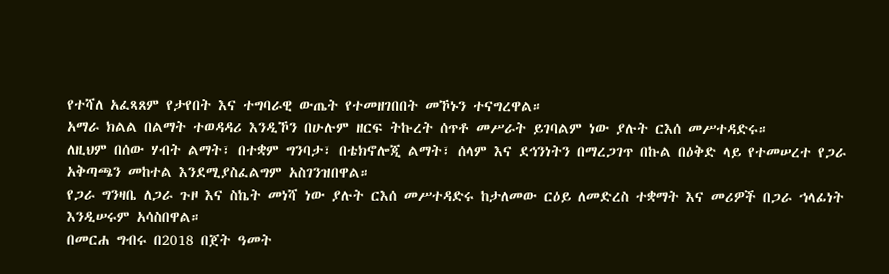የተሻለ አፈጻጸም የታየበት እና ተግባራዊ ውጤት የተመዘገበበት መኾኑን ተናግረዋል።
አማራ ክልል በልማት ተወዳዳሪ እንዲኾን በሁሉም ዘርፍ ትኩረት ሰጥቶ መሥራት ይገባልም ነው ያሉት ርእሰ መሥተዳድሩ።
ለዚህም በሰው ሃብት ልማት፣ በተቋም ግንባታ፣ በቴክኖሎጂ ልማት፣ ሰላም እና ደኅንነትን በማረጋገጥ በኩል በዕቅድ ላይ የተመሠረተ የጋራ አቅጣጫን መከተል እንደሚያስፈልግም አስገንዝበዋል።
የጋራ ግንዛቤ ለጋራ ጉዞ እና ስኬት መነሻ ነው ያሉት ርእሰ መሥተዳድሩ ከታለመው ርዕይ ለመድረስ ተቋማት እና መሪዎች በጋራ ኀላፊነት እንዲሠሩም አሳስበዋል።
በመርሐ ግብሩ በ2018 በጀት ዓመት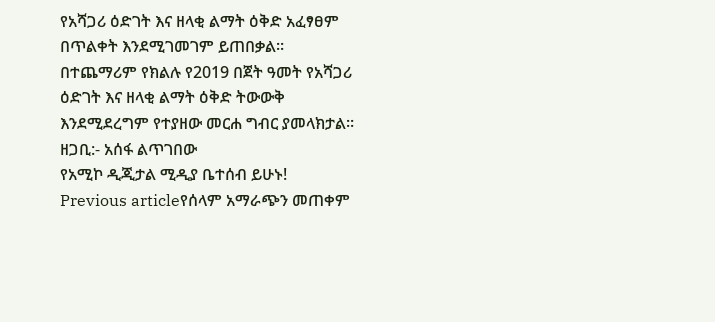የአሻጋሪ ዕድገት እና ዘላቂ ልማት ዕቅድ አፈፃፀም በጥልቀት እንደሚገመገም ይጠበቃል።
በተጨማሪም የክልሉ የ2019 በጀት ዓመት የአሻጋሪ ዕድገት እና ዘላቂ ልማት ዕቅድ ትውውቅ እንደሚደረግም የተያዘው መርሐ ግብር ያመላክታል።
ዘጋቢ:- አሰፋ ልጥገበው
የአሚኮ ዲጂታል ሚዲያ ቤተሰብ ይሁኑ!
Previous articleየሰላም አማራጭን መጠቀም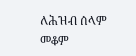ለሕዝብ ሰላም መቆም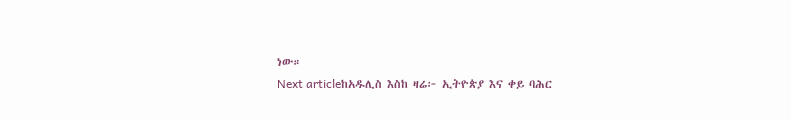ነው።
Next articleከአዱሊስ እስከ ዛሬ፦ ኢትዮጵያ እና ቀይ ባሕር